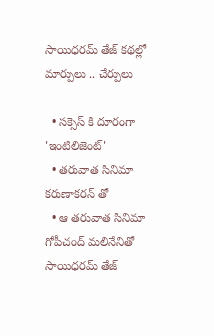సాయిధరమ్ తేజ్ కథల్లో మార్పులు .. చేర్పులు

  • సక్సెస్ కి దూరంగా 'ఇంటిలిజెంట్'
  • తరువాత సినిమా కరుణాకరన్ తో
  • ఆ తరువాత సినిమా గోపీచంద్ మలినేనితో
సాయిధరమ్ తేజ్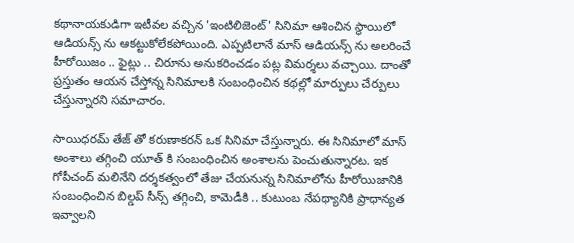కథానాయకుడిగా ఇటీవల వచ్చిన 'ఇంటిలిజెంట్' సినిమా ఆశించిన స్థాయిలో ఆడియన్స్ ను ఆకట్టుకోలేకపోయింది. ఎప్పటిలానే మాస్ ఆడియన్స్ ను అలరించే హీరోయిజం .. ఫైట్లు .. చిరూను అనుకరించడం పట్ల విమర్శలు వచ్చాయి. దాంతో ప్రస్తుతం ఆయన చేస్తోన్న సినిమాలకి సంబంధించిన కథల్లో మార్పులు చేర్పులు చేస్తున్నారని సమాచారం.

సాయిధరమ్ తేజ్ తో కరుణాకరన్ ఒక సినిమా చేస్తున్నారు. ఈ సినిమాలో మాస్ అంశాలు తగ్గించి యూత్ కి సంబంధించిన అంశాలను పెంచుతున్నారట. ఇక గోపీచంద్ మలినేని దర్శకత్వంలో తేజు చేయనున్న సినిమాలోను హీరోయిజానికి సంబంధించిన బిల్డప్ సీన్స్ తగ్గించి, కామెడీకి .. కుటుంబ నేపథ్యానికి ప్రాధాన్యత ఇవ్వాలని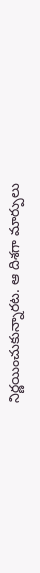నిర్ణయించుకున్నారట. ఆ దిశగా మార్పులు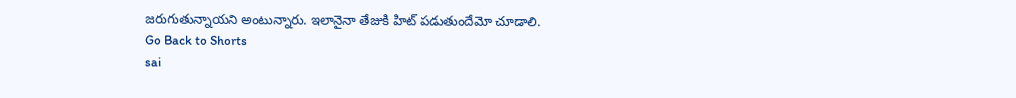జరుగుతున్నాయని అంటున్నారు. ఇలానైనా తేజుకి హిట్ పడుతుందేమో చూడాలి.
Go Back to Shorts
sai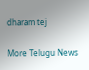dharam tej

More Telugu News